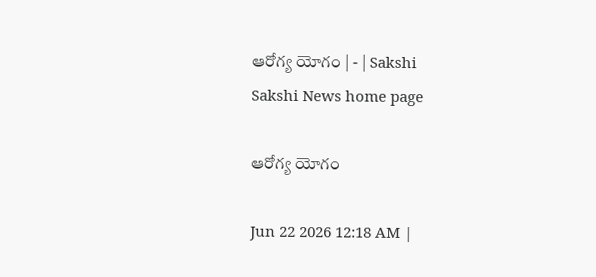ఆరోగ్య యోగం | - | Sakshi
Sakshi News home page

ఆరోగ్య యోగం

Jun 22 2026 12:18 AM |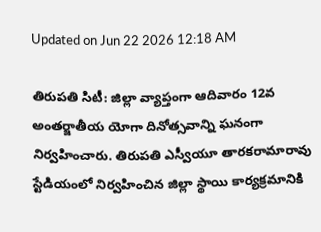Updated on Jun 22 2026 12:18 AM

తిరుపతి సిటీ: జిల్లా వ్యాప్తంగా ఆదివారం 12వ అంతర్జాతీయ యోగా దినోత్సవాన్ని ఘనంగా నిర్వహించారు. తిరుపతి ఎస్వీయూ తారకరామారావు స్టేడియంలో నిర్వహించిన జిల్లా స్థాయి కార్యక్రమానికి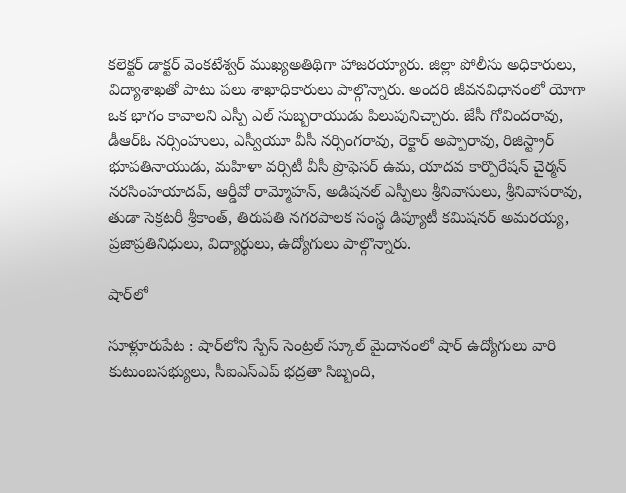కలెక్టర్‌ డాక్టర్‌ వెంకటేశ్వర్‌ ముఖ్యఅతిథిగా హాజరయ్యారు. జిల్లా పోలీసు అధికారులు, విద్యాశాఖతో పాటు పలు శాఖాధికారులు పాల్గొన్నారు. అందరి జీవనవిధానంలో యోగా ఒక భాగం కావాలని ఎస్పీ ఎల్‌ సుబ్బరాయుడు పిలుపునిచ్చారు. జేసీ గోవిందరావు, డీఆర్‌ఓ నర్సింహులు, ఎస్వీయూ వీసీ నర్సింగరావు, రెక్టార్‌ అప్పారావు, రిజిస్ట్రార్‌ భూపతినాయుడు, మహిళా వర్సిటీ వీసీ ప్రొఫెసర్‌ ఉమ, యాదవ కార్పొరేషన్‌ చైర్మన్‌ నరసింహయాదవ్‌, ఆర్డీవో రామ్మోహన్‌, అడిషనల్‌ ఎస్పీలు శ్రీనివాసులు, శ్రీనివాసరావు, తుడా సెక్రటరీ శ్రీకాంత్‌, తిరుపతి నగరపాలక సంస్థ డిప్యూటీ కమిషనర్‌ అమరయ్య, ప్రజాప్రతినిధులు, విద్యార్థులు, ఉద్యోగులు పాల్గొన్నారు.

షార్‌లో

సూళ్లూరుపేట : షార్‌లోని స్పేస్‌ సెంట్రల్‌ స్కూల్‌ మైదానంలో షార్‌ ఉద్యోగులు వారి కుటుంబసభ్యులు, సీఐఎస్‌ఎప్‌ భద్రతా సిబ్బంది,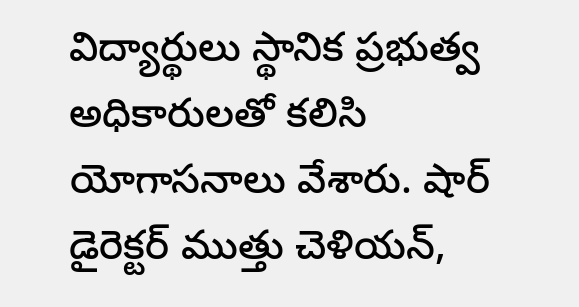విద్యార్థులు స్థానిక ప్రభుత్వ అధికారులతో కలిసి యోగాసనాలు వేశారు. షార్‌ డైరెక్టర్‌ ముత్తు చెళియన్‌,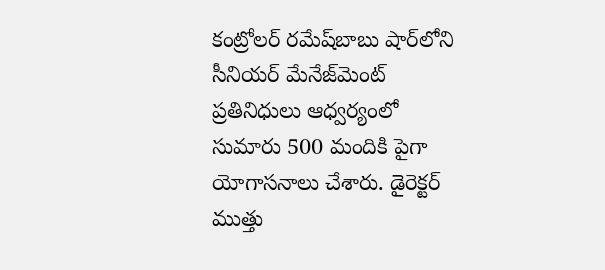కంట్రోలర్‌ రమేష్‌బాబు షార్‌లోని సీనియర్‌ మేనేజ్‌మెంట్‌ ప్రతినిధులు ఆధ్వర్యంలో సుమారు 500 మందికి పైగా యోగాసనాలు చేశారు. డైరెక్టర్‌ ముత్తు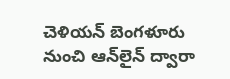చెళియన్‌ బెంగళూరు నుంచి ఆన్‌లైన్‌ ద్వారా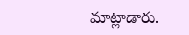మాట్లాడారు.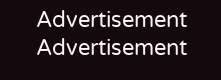Advertisement
Advertisement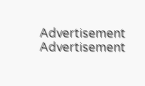Advertisement
Advertisement